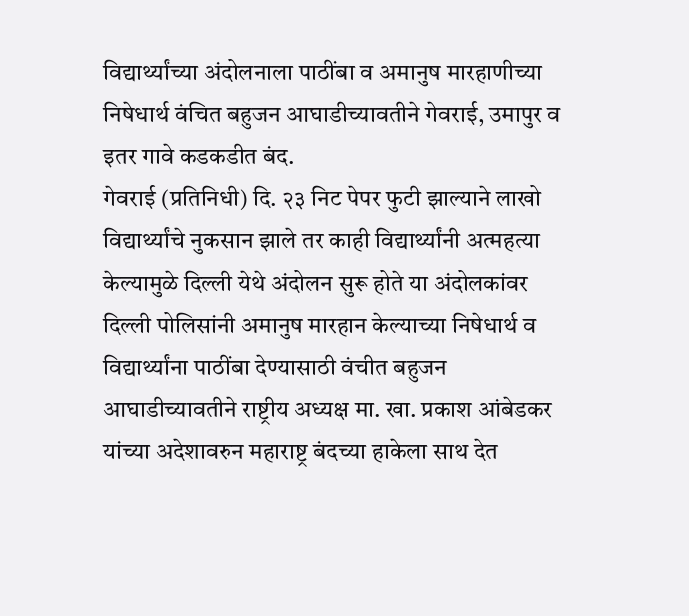विद्यार्थ्यांच्या अंदोलनाला पाठींबा व अमानुष मारहाणीच्या निषेधार्थ वंचित बहुजन आघाडीच्यावतीने गेवराई, उमापुर व इतर गावे कडकडीत बंद.
गेवराई (प्रतिनिधी) दि. २३ निट पेपर फुटी झाल्याने लाखो विद्यार्थ्यांचे नुकसान झाले तर काही विद्यार्थ्यांनी अत्महत्या केल्यामुळे दिल्ली येथे अंदोलन सुरू होते या अंदोलकांवर दिल्ली पोलिसांनी अमानुष मारहान केल्याच्या निषेधार्थ व विद्यार्थ्यांना पाठींबा देण्यासाठी वंचीत बहुजन आघाडीच्यावतीने राष्ट्रीय अध्यक्ष मा. खा. प्रकाश आंबेडकर यांच्या अदेशावरुन महाराष्ट्र बंदच्या हाकेला साथ देत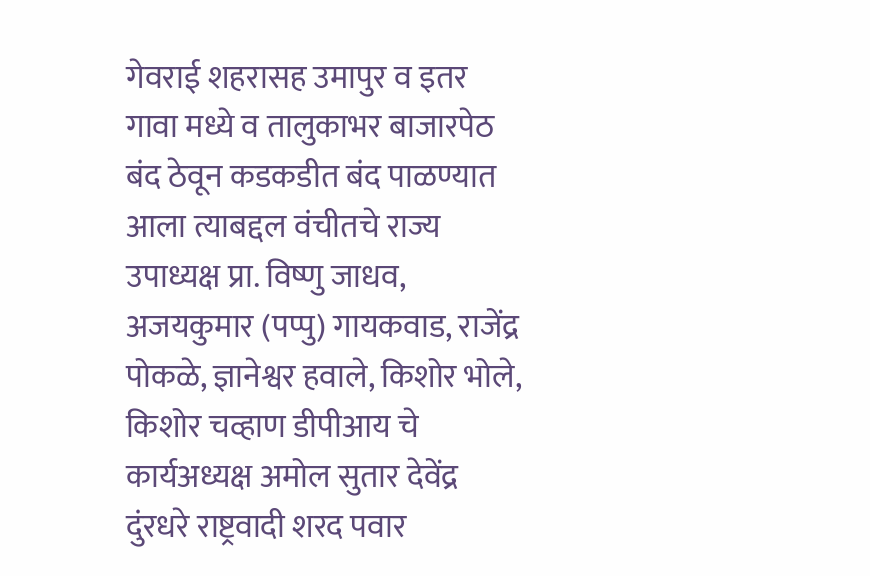गेवराई शहरासह उमापुर व इतर गावा मध्ये व तालुकाभर बाजारपेठ बंद ठेवून कडकडीत बंद पाळण्यात आला त्याबद्दल वंचीतचे राज्य उपाध्यक्ष प्रा. विष्णु जाधव, अजयकुमार (पप्पु) गायकवाड, राजेंद्र पोकळे, ज्ञानेश्वर हवाले, किशोर भोले, किशोर चव्हाण डीपीआय चे कार्यअध्यक्ष अमोल सुतार देवेंद्र दुंरधरे राष्ट्रवादी शरद पवार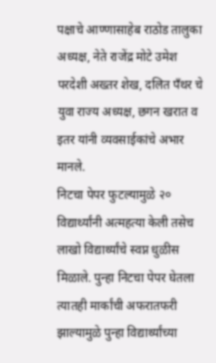पक्षाचे आण्णासाहेब राठोड तालुका अध्यक्ष, नेते राजेंद्र मोटे उमेश परदेशी अख्तर शेख, दलित पॅंथर चे युवा राज्य अध्यक्ष, छगन खरात व इतर यांनी व्यवसाईकांचे अभार मानले.
निटचा पेपर फुटल्यामुळे २० विद्यार्थ्यांनी अत्महत्या केली तसेच लाखो विद्यार्थ्यांचे स्वप्न धुळीस मिळाले. पुन्हा निटचा पेपर घेतला त्यातही मार्कांची अफरातफरी झाल्यामुळे पुन्हा विद्यार्थ्यांच्या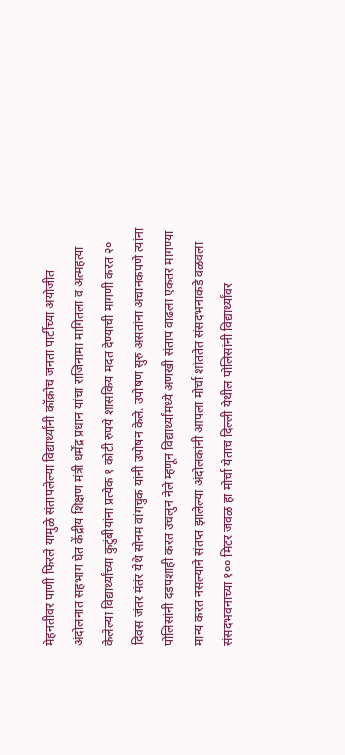मेहनतीवर पाणी फिरले यामुळे संतापलेल्या विद्यार्थ्यांनी कॉक्रोच जनता पार्टीच्या अयोजीत अंदोलनात सहभाग घेत केंद्रीय शिक्षण मंत्री धर्मेंद्र प्रधान यांचा राजिनामा मागितला व अत्महत्या केलेल्या विद्यार्थ्यांच्या कुटुंबीयांना प्रत्येक १ कोटी रुपये शासकिय मदत देण्याची मागणी करत २० दिवस जंतर मंतंर येथे सोनम वांगचुक यांनी उपोषन केले. उपोषण सुरु असतांना अचानकपणे त्यांना पोलिसांनी दडपशाही करत उचलुन नेले म्हणून विद्यार्थ्यांमध्ये अणखी संताप वाढला एकतर मागण्या मान्य करत नसल्याने संतप्त झालेल्या अंदोलकांनी आपला मोर्चा शांततेत संसदभनाकडे वळवला संसदभवनाच्या १०० मिटर जवळ हा मोर्चा येताच दिल्ली येथील पोलिसांनी विद्यार्थ्यांवर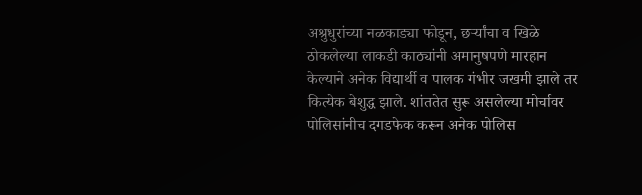अश्रुधुरांच्या नळकाड्या फोडून, छर्ऱ्यांचा व खिळे ठोकलेल्या लाकडी काठ्यांनी अमानुषपणे मारहान केल्याने अनेक विद्यार्थी व पालक गंभीर जखमी झाले तर कित्येक बेशुद्ध झाले. शांततेत सुरू असलेल्या मोर्चावर पोलिसांनीच दगडफेक करून अनेक पोलिस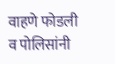वाहणे फोडली व पोलिसांनी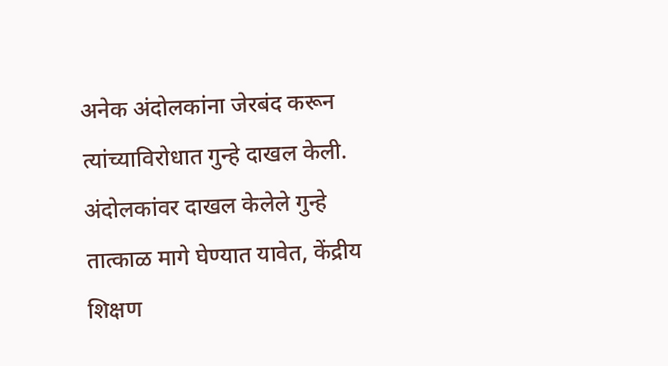अनेक अंदोलकांना जेरबंद करून त्यांच्याविरोधात गुन्हे दाखल केली.
अंदोलकांवर दाखल केलेले गुन्हे तात्काळ मागे घेण्यात यावेत, केंद्रीय शिक्षण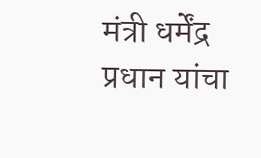मंत्री धर्मेंद्र प्रधान यांचा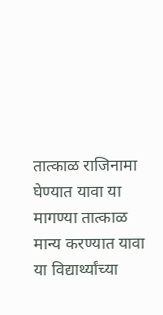तात्काळ राजिनामा घेण्यात यावा या मागण्या तात्काळ मान्य करण्यात यावा या विद्यार्थ्यांच्या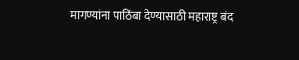मागण्यांना पाठिंबा देण्यासाठी महाराष्ट्र बंद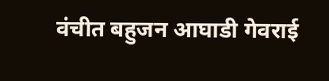वंचीत बहुजन आघाडी गेवराई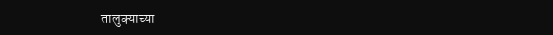तालुक्याच्या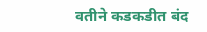वतीने कडकडीत बंद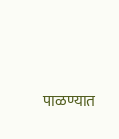पाळण्यात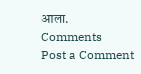आला.
Comments
Post a Comment